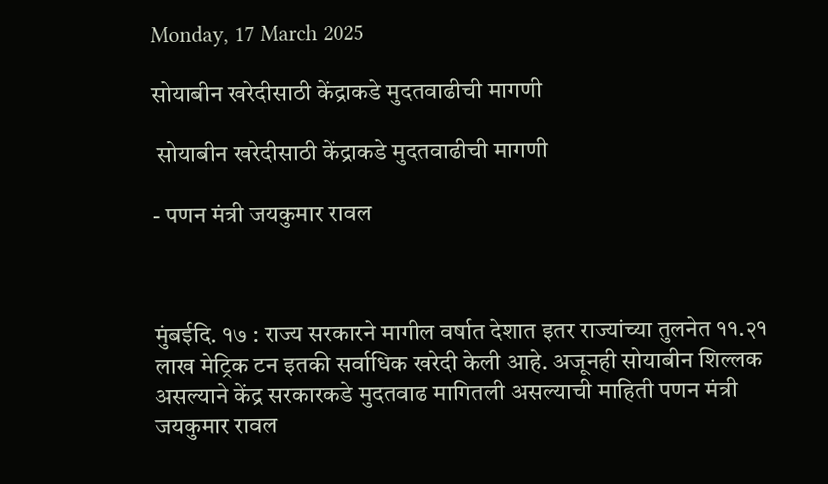Monday, 17 March 2025

सोयाबीन खरेदीसाठी केंद्राकडे मुदतवाढीची मागणी

 सोयाबीन खरेदीसाठी केंद्राकडे मुदतवाढीची मागणी

- पणन मंत्री जयकुमार रावल



मुंबईदि. १७ : राज्य सरकारने मागील वर्षात देशात इतर राज्यांच्या तुलनेत ११.२१ लाख मेट्रिक टन इतकी सर्वाधिक खरेदी केली आहे. अजूनही सोयाबीन शिल्लक असल्याने केंद्र सरकारकडे मुदतवाढ मागितली असल्याची माहिती पणन मंत्री जयकुमार रावल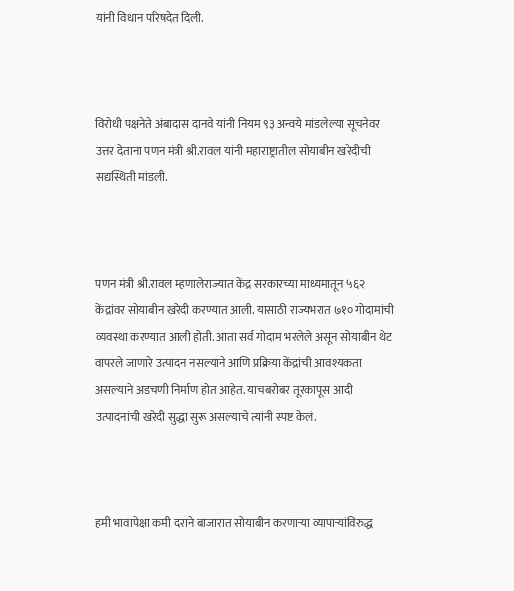यांनी विधान परिषदेत दिली.



विरोधी पक्षनेते अंबादास दानवे यांनी नियम ९३ अन्वये मांडलेल्या सूचनेवर उत्तर देताना पणन मंत्री श्री.रावल यांनी महाराष्ट्रातील सोयाबीन खरेदीची सद्यस्थिती मांडली.



पणन मंत्री श्री.रावल म्हणालेराज्यात केंद्र सरकारच्या माध्यमातून ५६२ केंद्रांवर सोयाबीन खरेदी करण्यात आली. यासाठी राज्यभरात ७१० गोदामांची व्यवस्था करण्यात आली होती. आता सर्व गोदाम भरलेले असून सोयाबीन थेट वापरले जाणारे उत्पादन नसल्याने आणि प्रक्रिया केंद्रांची आवश्यकता असल्याने अडचणी निर्माण होत आहेत. याचबरोबर तूरकापूस आदी उत्पादनांची खरेदी सुद्धा सुरू असल्याचे त्यांनी स्पष्ट केलं.



हमी भावापेक्षा कमी दराने बाजारात सोयाबीन करणाऱ्या व्यापाऱ्यांविरुद्ध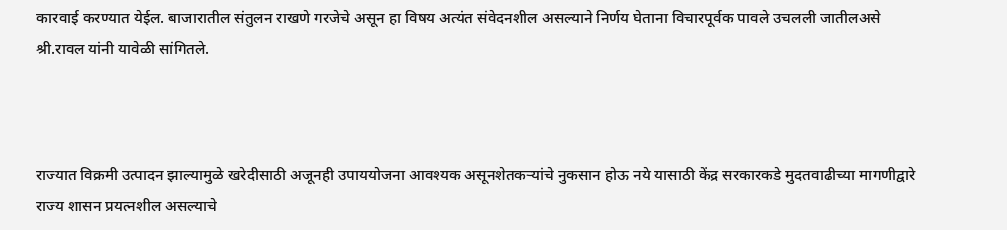कारवाई करण्यात येईल. बाजारातील संतुलन राखणे गरजेचे असून हा विषय अत्यंत संवेदनशील असल्याने निर्णय घेताना विचारपूर्वक पावले उचलली जातीलअसे श्री.रावल यांनी यावेळी सांगितले.



राज्यात विक्रमी उत्पादन झाल्यामुळे खरेदीसाठी अजूनही उपाययोजना आवश्यक असूनशेतकऱ्यांचे नुकसान होऊ नये यासाठी केंद्र सरकारकडे मुदतवाढीच्या मागणीद्वारे राज्य शासन प्रयत्नशील असल्याचे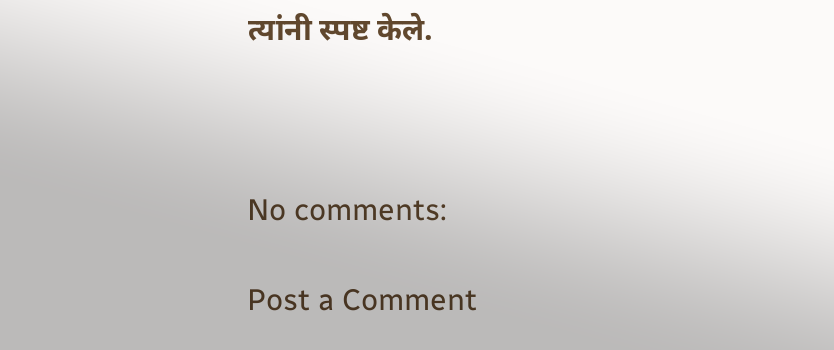त्यांनी स्पष्ट केले.



No comments:

Post a Comment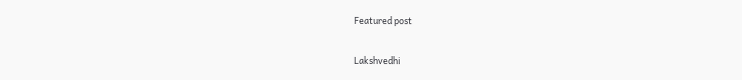Featured post

Lakshvedhi